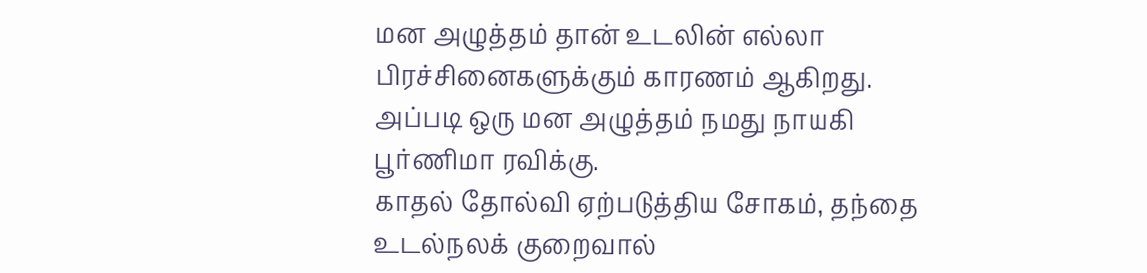மன அழுத்தம் தான் உடலின் எல்லா பிரச்சினைகளுக்கும் காரணம் ஆகிறது. அப்படி ஒரு மன அழுத்தம் நமது நாயகி பூர்ணிமா ரவிக்கு.
காதல் தோல்வி ஏற்படுத்திய சோகம், தந்தை உடல்நலக் குறைவால்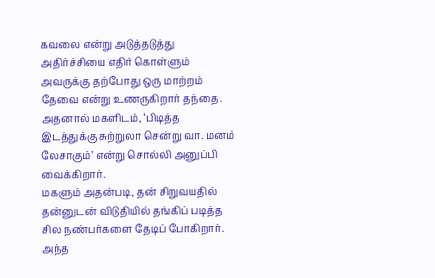கவலை என்று அடுத்தடுத்து அதிர்ச்சியை எதிர் கொள்ளும் அவருக்கு தற்போது ஒரு மாற்றம் தேவை என்று உணருகிறார் தந்தை.
அதனால் மகளிடம், ‘பிடித்த இடத்துக்கு சுற்றுலா சென்று வா. மனம் லேசாகும்’ என்று சொல்லி அனுப்பி வைக்கிறார்.
மகளும் அதன்படி, தன் சிறுவயதில் தன்னுடன் விடுதியில் தங்கிப் படித்த சில நண்பர்களை தேடிப் போகிறார். அந்த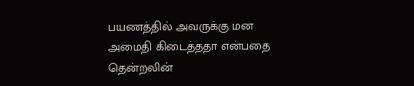பயணத்தில் அவருக்கு மன அமைதி கிடைத்ததா என்பதை தென்றலின்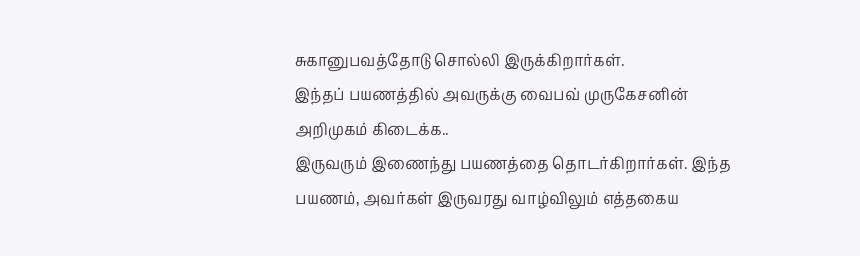சுகானுபவத்தோடு சொல்லி இருக்கிறார்கள்.
இந்தப் பயணத்தில் அவருக்கு வைபவ் முருகேசனின் அறிமுகம் கிடைக்க..
இருவரும் இணைந்து பயணத்தை தொடர்கிறார்கள். இந்த பயணம், அவர்கள் இருவரது வாழ்விலும் எத்தகைய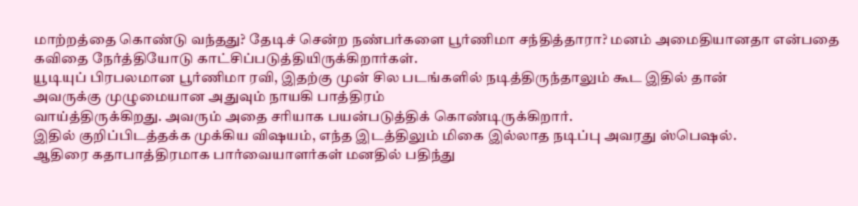மாற்றத்தை கொண்டு வந்தது? தேடிச் சென்ற நண்பர்களை பூர்ணிமா சந்தித்தாரா? மனம் அமைதியானதா என்பதை கவிதை நேர்த்தியோடு காட்சிப்படுத்தியிருக்கிறார்கள்.
யூடியுப் பிரபலமான பூர்ணிமா ரவி, இதற்கு முன் சில படங்களில் நடித்திருந்தாலும் கூட இதில் தான்
அவருக்கு முழுமையான அதுவும் நாயகி பாத்திரம்
வாய்த்திருக்கிறது. அவரும் அதை சரியாக பயன்படுத்திக் கொண்டிருக்கிறார்.
இதில் குறிப்பிடத்தக்க முக்கிய விஷயம், எந்த இடத்திலும் மிகை இல்லாத நடிப்பு அவரது ஸ்பெஷல்.
ஆதிரை கதாபாத்திரமாக பார்வையாளர்கள் மனதில் பதிந்து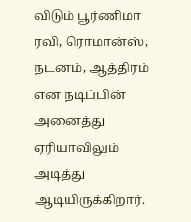விடும் பூர்ணிமா ரவி, ரொமான்ஸ், நடனம், ஆத்திரம் என நடிப்பின் அனைத்து ஏரியாவிலும் அடித்து ஆடியிருக்கிறார்.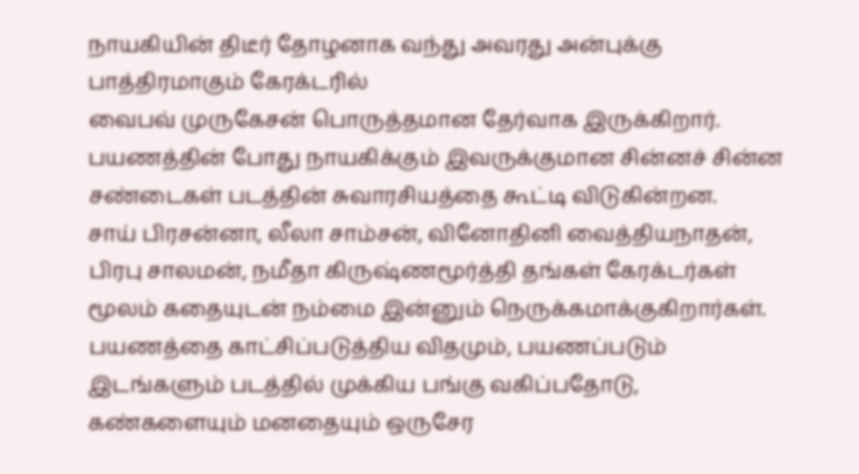நாயகியின் திடீர் தோழனாக வந்து அவரது அன்புக்கு பாத்திரமாகும் கேரக்டரில்
வைபவ் முருகேசன் பொருத்தமான தேர்வாக இருக்கிறார். பயணத்தின் போது நாயகிக்கும் இவருக்குமான சின்னச் சின்ன சண்டைகள் படத்தின் சுவாரசியத்தை கூட்டி விடுகின்றன.
சாய் பிரசன்னா, லீலா சாம்சன், வினோதினி வைத்தியநாதன், பிரபு சாலமன், நமீதா கிருஷ்ணமூர்த்தி தங்கள் கேரக்டர்கள் மூலம் கதையுடன் நம்மை இன்னும் நெருக்கமாக்குகிறார்கள்.
பயணத்தை காட்சிப்படுத்திய விதமும், பயணப்படும் இடங்களும் படத்தில் முக்கிய பங்கு வகிப்பதோடு, கண்களையும் மனதையும் ஒருசேர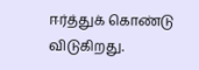ஈர்த்துக் கொண்டு விடுகிறது.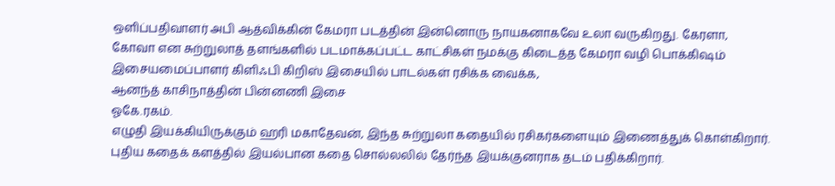ஒளிப்பதிவாளர் அபி ஆத்விக்கின் கேமரா படத்தின் இன்னொரு நாயகனாகவே உலா வருகிறது. கேரளா, கோவா என சுற்றுலாத் தளங்களில் படமாக்கப்பட்ட காட்சிகள் நமக்கு கிடைத்த கேமரா வழி பொக்கிஷம்
இசையமைப்பாளர் கிளிஃபி கிறிஸ் இசையில் பாடல்கள் ரசிக்க வைக்க,
ஆனந்த் காசிநாத்தின் பின்னணி இசை
ஓகே.ரகம்.
எழுதி இயக்கியிருக்கும் ஹரி மகாதேவன், இந்த சுற்றுலா கதையில் ரசிகர்களையும் இணைத்துக் கொள்கிறார். புதிய கதைக் களத்தில் இயல்பான கதை சொல்லலில் தேர்ந்த இயக்குனராக தடம் பதிக்கிறார்.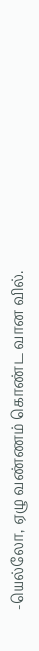-யெல்லோ, ஏழு வண்ணம் கொண்ட வான வில்.